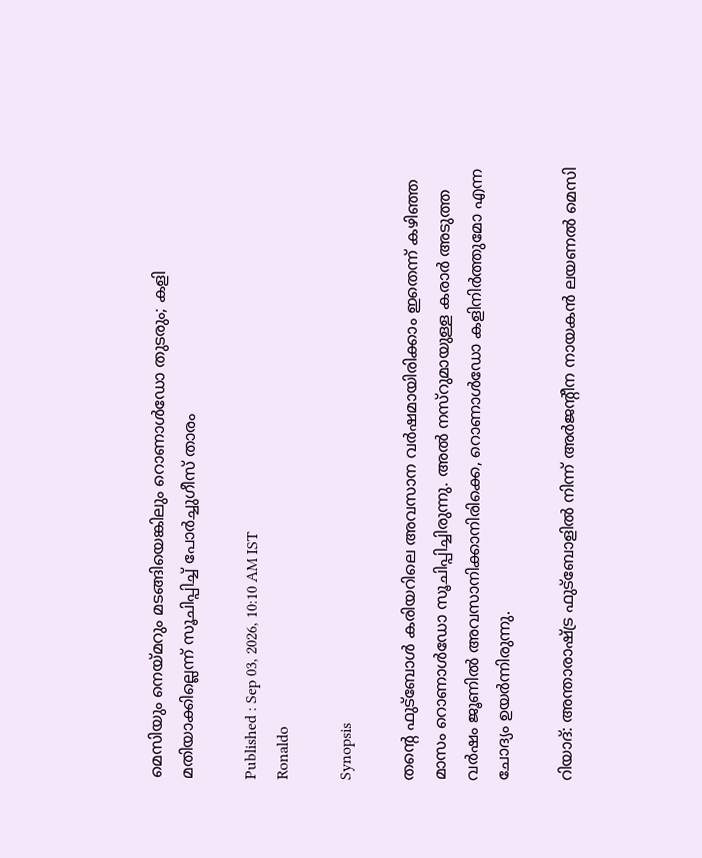മെസിയും നെയ്മറും മടങ്ങിയെങ്കിലും റൊണാൾഡോ തുടരും; കളി മതിയാക്കില്ലെന്ന് സൂചിപ്പിച്ച് പോർച്ചുഗീസ് താരം

Published : Sep 03, 2026, 10:10 AM IST
Ronaldo

Synopsis

തന്‍റെ ഫുട്ബോൾ കരിയറിലെ അവസാന വർഷമായിരിക്കാം ഇതെന്ന് കഴിഞ്ഞ മാസം റൊണാൾഡോ സൂചിപ്പിച്ചിരുന്നു. അൽ നസ്റുമായുള്ള കരാർ അടുത്ത വർഷം ജൂണിൽ അവസാനിക്കാനിരിക്കെ, റൊണാള്‍ഡോ കളിനിർത്തുമോ എന്ന ചോദ്യം ഉയർന്നിരുന്നു.

റിയാദ്: അന്താരാഷ്ട്ര ഫുട്ബോളിൽ നിന്ന് അര്‍ജന്‍റീന നായകന്‍ ലയണൽ മെസി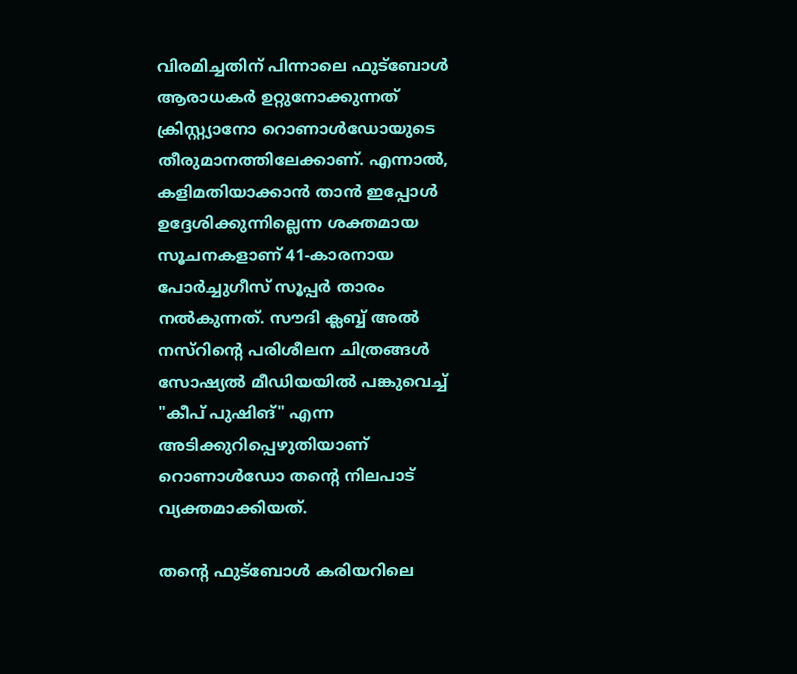വിരമിച്ചതിന് പിന്നാലെ ഫുട്ബോൾ ആരാധകർ ഉറ്റുനോക്കുന്നത് ക്രിസ്റ്റ്യാനോ റൊണാൾഡോയുടെ തീരുമാനത്തിലേക്കാണ്. എന്നാൽ, കളിമതിയാക്കാൻ താൻ ഇപ്പോൾ ഉദ്ദേശിക്കുന്നില്ലെന്ന ശക്തമായ സൂചനകളാണ് 41-കാരനായ പോർച്ചുഗീസ് സൂപ്പർ താരം നൽകുന്നത്. സൗദി ക്ലബ്ബ് അൽ നസ്റിന്‍റെ പരിശീലന ചിത്രങ്ങൾ സോഷ്യൽ മീഡിയയിൽ പങ്കുവെച്ച് "കീപ് പുഷിങ്" എന്ന അടിക്കുറിപ്പെഴുതിയാണ് റൊണാൾഡോ തന്‍റെ നിലപാട് വ്യക്തമാക്കിയത്.

തന്‍റെ ഫുട്ബോൾ കരിയറിലെ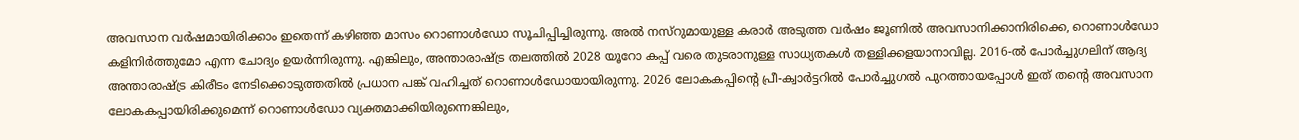അവസാന വർഷമായിരിക്കാം ഇതെന്ന് കഴിഞ്ഞ മാസം റൊണാൾഡോ സൂചിപ്പിച്ചിരുന്നു. അൽ നസ്റുമായുള്ള കരാർ അടുത്ത വർഷം ജൂണിൽ അവസാനിക്കാനിരിക്കെ, റൊണാള്‍ഡോ കളിനിർത്തുമോ എന്ന ചോദ്യം ഉയർന്നിരുന്നു. എങ്കിലും, അന്താരാഷ്ട്ര തലത്തിൽ 2028 യൂറോ കപ്പ് വരെ തുടരാനുള്ള സാധ്യതകൾ തള്ളിക്കളയാനാവില്ല. 2016-ൽ പോർച്ചുഗലിന് ആദ്യ അന്താരാഷ്ട്ര കിരീടം നേടിക്കൊടുത്തതിൽ പ്രധാന പങ്ക് വഹിച്ചത് റൊണാൾഡോയായിരുന്നു. 2026 ലോകകപ്പിന്‍റെ പ്രീ-ക്വാർട്ടറിൽ പോർച്ചുഗൽ പുറത്തായപ്പോൾ ഇത് തന്‍റെ അവസാന ലോകകപ്പായിരിക്കുമെന്ന് റൊണാള്‍ഡോ വ്യക്തമാക്കിയിരുന്നെങ്കിലും,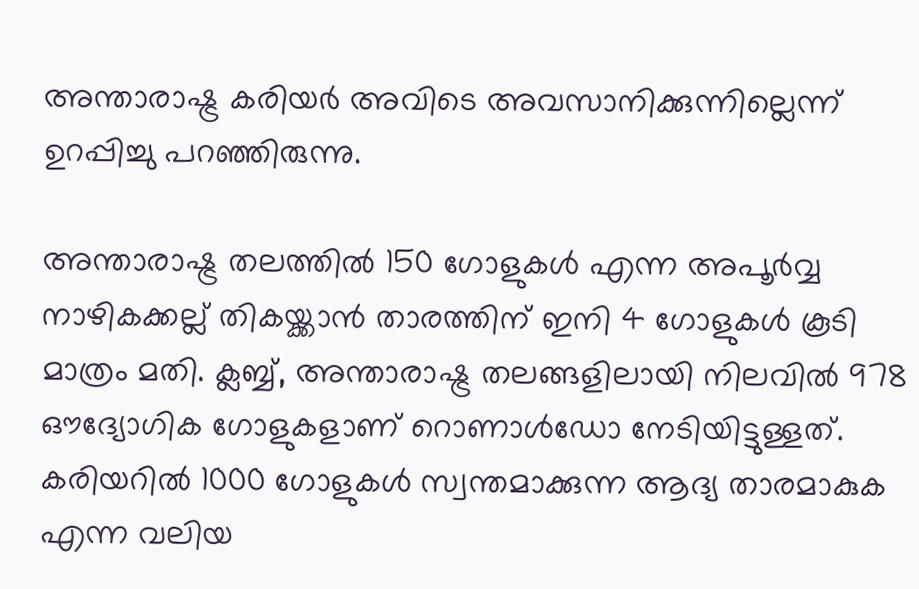അന്താരാഷ്ട്ര കരിയർ അവിടെ അവസാനിക്കുന്നില്ലെന്ന് ഉറപ്പിച്ചു പറഞ്ഞിരുന്നു.

അന്താരാഷ്ട്ര തലത്തിൽ 150 ഗോളുകൾ എന്ന അപൂർവ്വ നാഴികക്കല്ല് തികയ്ക്കാൻ താരത്തിന് ഇനി 4 ഗോളുകൾ കൂടി മാത്രം മതി. ക്ലബ്ബ്, അന്താരാഷ്ട്ര തലങ്ങളിലായി നിലവിൽ 978 ഔദ്യോഗിക ഗോളുകളാണ് റൊണാൾഡോ നേടിയിട്ടുള്ളത്. കരിയറിൽ 1000 ഗോളുകൾ സ്വന്തമാക്കുന്ന ആദ്യ താരമാകുക എന്ന വലിയ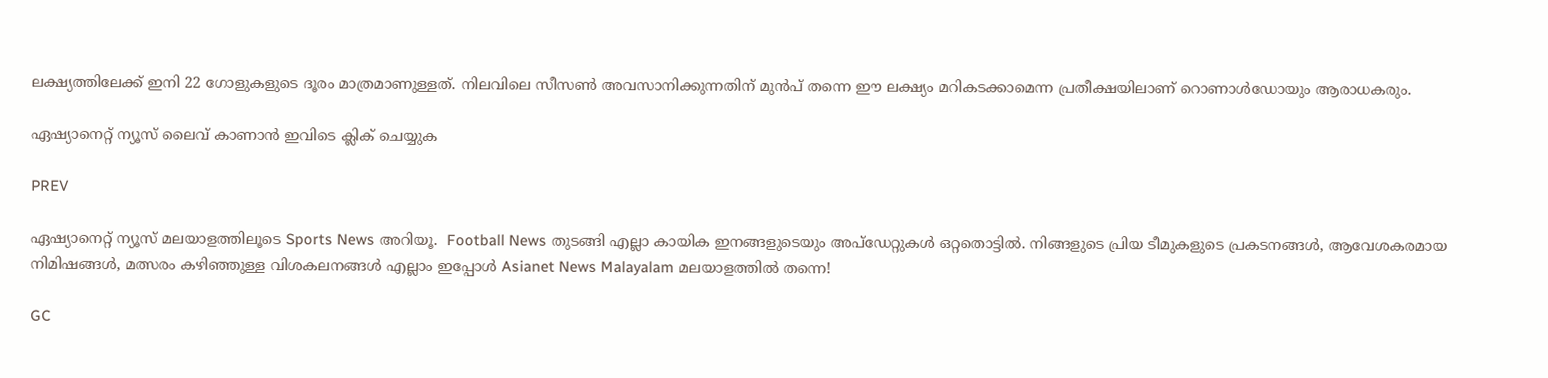ലക്ഷ്യത്തിലേക്ക് ഇനി 22 ഗോളുകളുടെ ദൂരം മാത്രമാണുള്ളത്. നിലവിലെ സീസൺ അവസാനിക്കുന്നതിന് മുൻപ് തന്നെ ഈ ലക്ഷ്യം മറികടക്കാമെന്ന പ്രതീക്ഷയിലാണ് റൊണാൾഡോയും ആരാധകരും.

ഏഷ്യാനെറ്റ് ന്യൂസ് ലൈവ് കാണാന്‍ ഇവിടെ ക്ലിക് ചെയ്യുക

PREV

ഏഷ്യാനെറ്റ് ന്യൂസ് മലയാളത്തിലൂടെ Sports News അറിയൂ.  Football News തുടങ്ങി എല്ലാ കായിക ഇനങ്ങളുടെയും അപ്‌ഡേറ്റുകൾ ഒറ്റതൊട്ടിൽ. നിങ്ങളുടെ പ്രിയ ടീമുകളുടെ പ്രകടനങ്ങൾ, ആവേശകരമായ നിമിഷങ്ങൾ, മത്സരം കഴിഞ്ഞുള്ള വിശകലനങ്ങൾ എല്ലാം ഇപ്പോൾ Asianet News Malayalam മലയാളത്തിൽ തന്നെ!

GC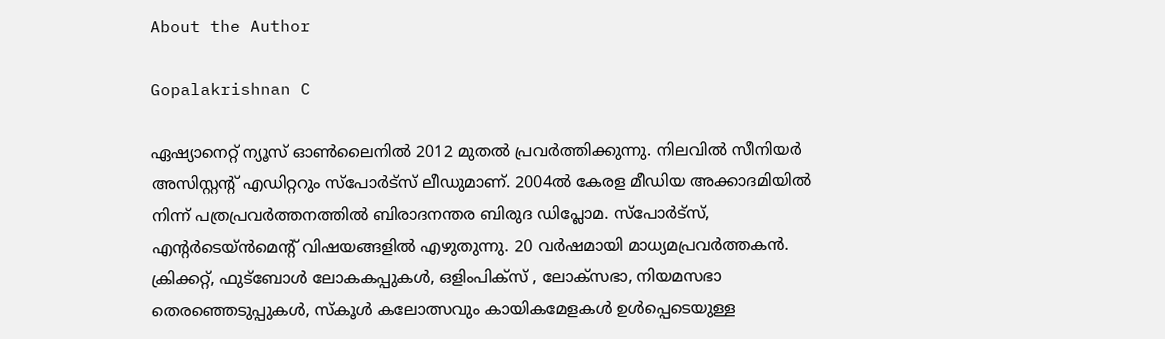About the Author

Gopalakrishnan C

ഏഷ്യാനെറ്റ് ന്യൂസ് ഓണ്‍ലൈനില്‍ 2012 മുതല്‍ പ്രവര്‍ത്തിക്കുന്നു. നിലവില്‍ സീനിയര്‍ അസിസ്റ്റന്‍റ് എഡിറ്ററും സ്പോർട്സ് ലീഡുമാണ്. 2004ൽ കേരള മീഡിയ അക്കാദമിയില്‍ നിന്ന് പത്രപ്രവര്‍ത്തനത്തില്‍ ബിരാദനന്തര ബിരുദ ഡിപ്ലോമ. സ്പോര്‍ട്സ്, എന്‍റര്‍ടെയ്ൻമെന്‍റ് വിഷയങ്ങളില്‍ എഴുതുന്നു. 20 വര്‍ഷമായി മാധ്യമപ്രവര്‍ത്തകൻ. ക്രിക്കറ്റ്, ഫുട്ബോള്‍ ലോകകപ്പുകൾ, ഒളിംപിക്സ് , ലോക്സഭാ, നിയമസഭാ തെരഞ്ഞെടുപ്പുകള്‍, സ്കൂള്‍ കലോത്സവും കായികമേളകള്‍ ഉള്‍പ്പെടെയുള്ള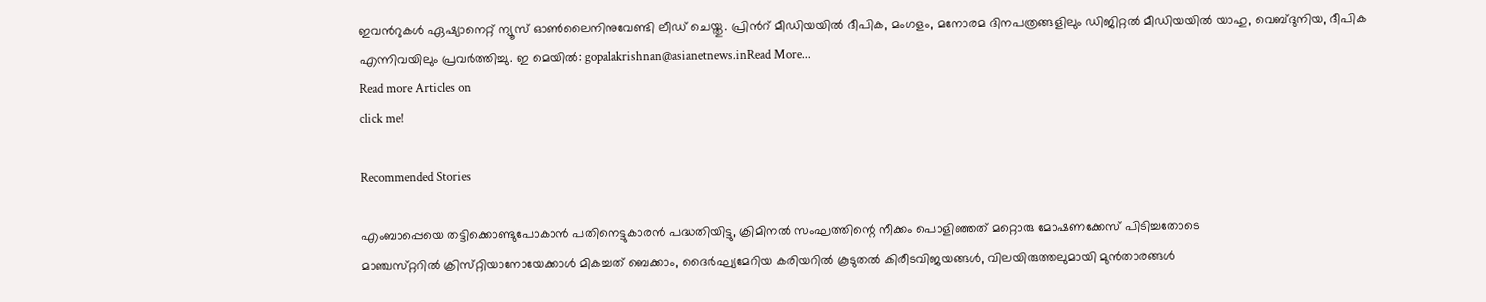ഇവന്‍റുകള്‍ ഏഷ്യാനെറ്റ് ന്യൂസ് ഓണ്‍ലൈനിനുവേണ്ടി ലീഡ് ചെയ്തു. പ്രിന്‍റ് മീഡിയയില്‍ ദീപിക, മംഗളം, മനോരമ ദിനപത്രങ്ങളിലും ഡിജിറ്റൽ മീഡിയയില്‍ യാഹു, വെബ്ദുനിയ, ദീപിക എന്നിവയിലും പ്രവര്‍ത്തിച്ചു. ഇ മെയില്‍: gopalakrishnan@asianetnews.inRead More...
Read more Articles on
click me!

Recommended Stories

എംബാപ്പെയെ തട്ടിക്കൊണ്ടുപോകാന്‍ പതിനെട്ടുകാരന്‍ പദ്ധതിയിട്ടു, ക്രിമിനല്‍ സംഘത്തിന്റെ നീക്കം പൊളിഞ്ഞത്‌ മറ്റൊരു മോഷണക്കേസ്‌ പിടിച്ചതോടെ
മാഞ്ചസ്‌റ്ററില്‍ ക്രിസ്‌റ്റിയാനോയേക്കാള്‍ മികച്ചത്‌ ബെക്കാം, ദൈര്‍ഘ്യമേറിയ കരിയറില്‍ കൂടുതല്‍ കിരീടവിജയങ്ങള്‍, വിലയിരുത്തലുമായി മുന്‍താരങ്ങള്‍